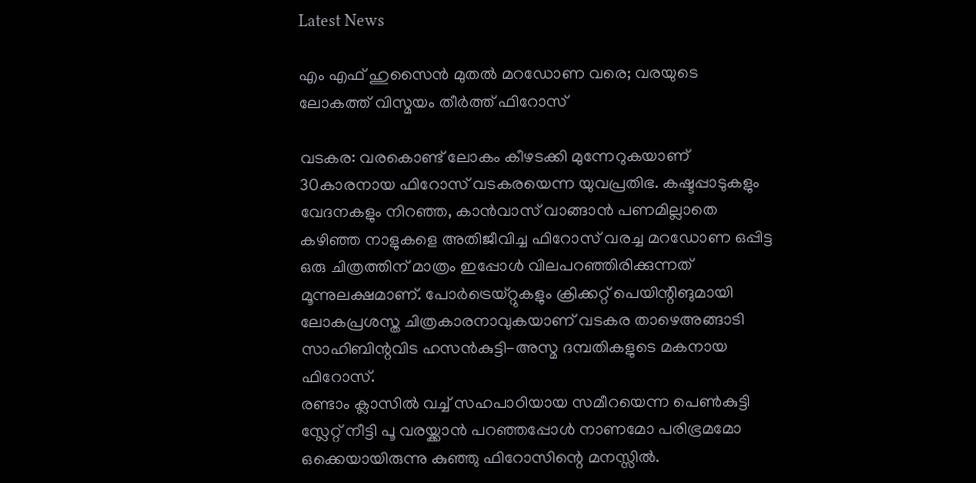Latest News

എം എഫ് ഹുസൈന്‍ മുതല്‍ മറഡോണ വരെ; വരയുടെ ലോകത്ത് വിസ്മയം തീര്‍ത്ത് ഫിറോസ്

വടകര: വരകൊണ്ട് ലോകം കീഴടക്കി മുന്നേറുകയാണ് 30കാരനായ ഫിറോസ് വടകരയെന്ന യുവപ്രതിഭ. കഷ്ടപ്പാടുകളും വേദനകളും നിറഞ്ഞ, കാന്‍വാസ് വാങ്ങാന്‍ പണമില്ലാതെ കഴിഞ്ഞ നാളുകളെ അതിജീവിച്ച ഫിറോസ് വരച്ച മറഡോണ ഒപ്പിട്ട ഒരു ചിത്രത്തിന് മാത്രം ഇപ്പോള്‍ വിലപറഞ്ഞിരിക്കുന്നത് മൂന്നുലക്ഷമാണ്. പോര്‍ട്രെയ്റ്റുകളും ക്രിക്കറ്റ് പെയിന്റിങുമായി ലോകപ്രശസ്ത ചിത്രകാരനാവുകയാണ് വടകര താഴെഅങ്ങാടി സാഹിബിന്റവിട ഹസന്‍കുട്ടി-അസ്മ ദമ്പതികളുടെ മകനായ ഫിറോസ്.
രണ്ടാം ക്ലാസില്‍ വച്ച് സഹപാഠിയായ സമീറയെന്ന പെണ്‍കുട്ടി സ്ലേറ്റ് നീട്ടി പൂ വരയ്ക്കാന്‍ പറഞ്ഞപ്പോള്‍ നാണമോ പരിഭ്രമമോ ഒക്കെയായിരുന്നു കുഞ്ഞു ഫിറോസിന്റെ മനസ്സില്‍.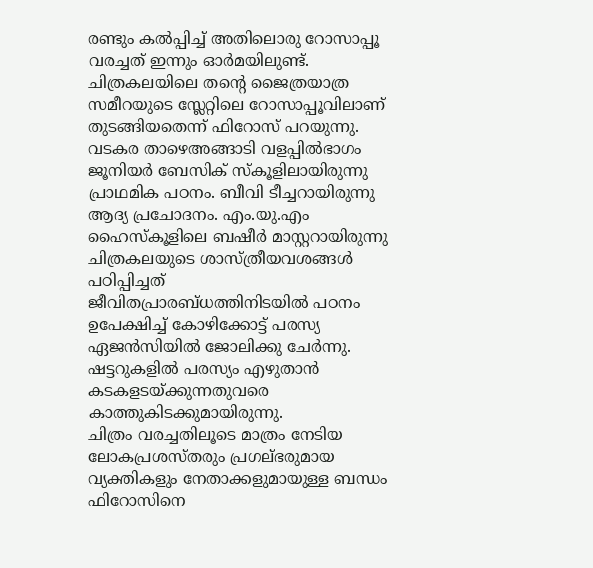രണ്ടും കല്‍പ്പിച്ച് അതിലൊരു റോസാപ്പൂ വരച്ചത് ഇന്നും ഓര്‍മയിലുണ്ട്. ചിത്രകലയിലെ തന്റെ ജൈത്രയാത്ര സമീറയുടെ സ്ലേറ്റിലെ റോസാപ്പൂവിലാണ് തുടങ്ങിയതെന്ന് ഫിറോസ് പറയുന്നു.
വടകര താഴെഅങ്ങാടി വളപ്പില്‍ഭാഗം ജൂനിയര്‍ ബേസിക് സ്‌കൂളിലായിരുന്നു പ്രാഥമിക പഠനം. ബീവി ടീച്ചറായിരുന്നു ആദ്യ പ്രചോദനം. എം.യു.എം ഹൈസ്‌കൂളിലെ ബഷീര്‍ മാസ്റ്ററായിരുന്നു ചിത്രകലയുടെ ശാസ്ത്രീയവശങ്ങള്‍ പഠിപ്പിച്ചത്
ജീവിതപ്രാരബ്ധത്തിനിടയില്‍ പഠനം ഉപേക്ഷിച്ച് കോഴിക്കോട്ട് പരസ്യ ഏജന്‍സിയില്‍ ജോലിക്കു ചേര്‍ന്നു. ഷട്ടറുകളില്‍ പരസ്യം എഴുതാന്‍ കടകളടയ്ക്കുന്നതുവരെ കാത്തുകിടക്കുമായിരുന്നു.
ചിത്രം വരച്ചതിലൂടെ മാത്രം നേടിയ ലോകപ്രശസ്തരും പ്രഗല്ഭരുമായ വ്യക്തികളും നേതാക്കളുമായുള്ള ബന്ധം ഫിറോസിനെ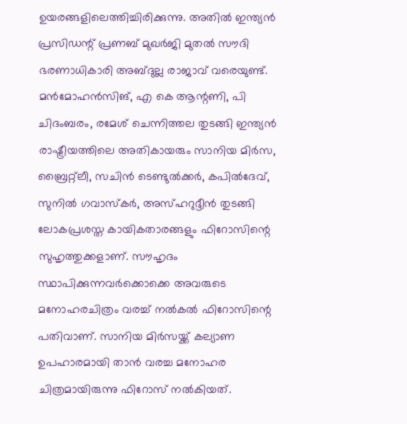ഉയരങ്ങളിലെത്തിച്ചിരിക്കുന്നു. അതില്‍ ഇന്ത്യന്‍ പ്രസിഡന്റ് പ്രണബ് മുഖര്‍ജി മുതല്‍ സൗദി ഭരണാധികാരി അബ്ദുല്ല രാജാവ് വരെയുണ്ട്. മന്‍മോഹന്‍സിങ്, എ കെ ആന്റണി, പി ചിദംബരം, രമേശ് ചെന്നിത്തല തുടങ്ങി ഇന്ത്യന്‍ രാഷ്ട്രീയത്തിലെ അതികായരും സാനിയ മിര്‍സ, ബ്രൈറ്റ്‌ലീ, സചിന്‍ ടെണ്ടുല്‍ക്കര്‍, കപില്‍ദേവ്, സുനില്‍ ഗവാസ്‌കര്‍, അസ്ഹറുദ്ദീന്‍ തുടങ്ങി ലോകപ്രശസ്ത കായികതാരങ്ങളും ഫിറോസിന്റെ സുഹൃത്തുക്കളാണ്. സൗഹൃദം സ്ഥാപിക്കുന്നവര്‍ക്കൊക്കെ അവരുടെ മനോഹരചിത്രം വരച്ച് നല്‍കല്‍ ഫിറോസിന്റെ പതിവാണ്. സാനിയ മിര്‍സയ്ക്ക് കല്യാണ ഉപഹാരമായി താന്‍ വരച്ച മനോഹര ചിത്രമായിരുന്നു ഫിറോസ് നല്‍കിയത്.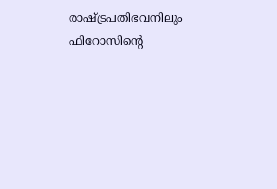രാഷ്ട്രപതിഭവനിലും ഫിറോസിന്റെ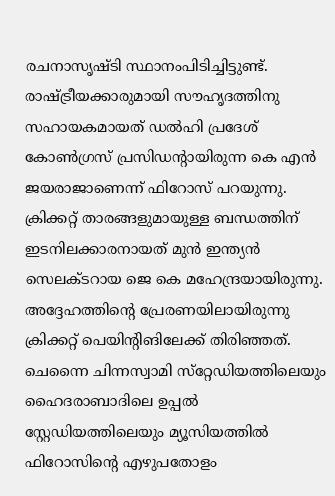രചനാസൃഷ്ടി സ്ഥാനംപിടിച്ചിട്ടുണ്ട്. രാഷ്ട്രീയക്കാരുമായി സൗഹൃദത്തിനു സഹായകമായത് ഡല്‍ഹി പ്രദേശ് കോണ്‍ഗ്രസ് പ്രസിഡന്റായിരുന്ന കെ എന്‍ ജയരാജാണെന്ന് ഫിറോസ് പറയുന്നു. ക്രിക്കറ്റ് താരങ്ങളുമായുള്ള ബന്ധത്തിന് ഇടനിലക്കാരനായത് മുന്‍ ഇന്ത്യന്‍ സെലക്ടറായ ജെ കെ മഹേന്ദ്രയായിരുന്നു. അദ്ദേഹത്തിന്റെ പ്രേരണയിലായിരുന്നു ക്രിക്കറ്റ് പെയിന്റിങിലേക്ക് തിരിഞ്ഞത്.
ചെന്നൈ ചിന്നസ്വാമി സ്‌റ്റേഡിയത്തിലെയും ഹൈദരാബാദിലെ ഉപ്പല്‍ സ്റ്റേഡിയത്തിലെയും മ്യൂസിയത്തില്‍ ഫിറോസിന്റെ എഴുപതോളം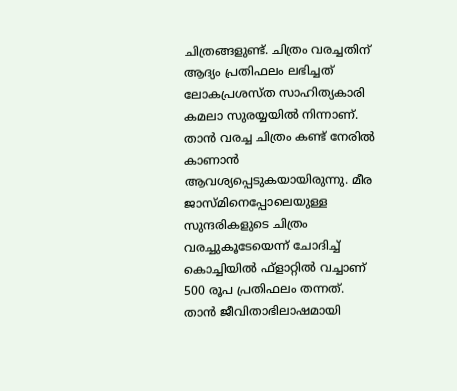ചിത്രങ്ങളുണ്ട്. ചിത്രം വരച്ചതിന് ആദ്യം പ്രതിഫലം ലഭിച്ചത് ലോകപ്രശസ്ത സാഹിത്യകാരി കമലാ സുരയ്യയില്‍ നിന്നാണ്. താന്‍ വരച്ച ചിത്രം കണ്ട് നേരില്‍ കാണാന്‍ ആവശ്യപ്പെടുകയായിരുന്നു. മീര ജാസ്മിനെപ്പോലെയുള്ള സുന്ദരികളുടെ ചിത്രം വരച്ചുകൂടേയെന്ന് ചോദിച്ച് കൊച്ചിയില്‍ ഫ്‌ളാറ്റില്‍ വച്ചാണ് 500 രൂപ പ്രതിഫലം തന്നത്.
താന്‍ ജീവിതാഭിലാഷമായി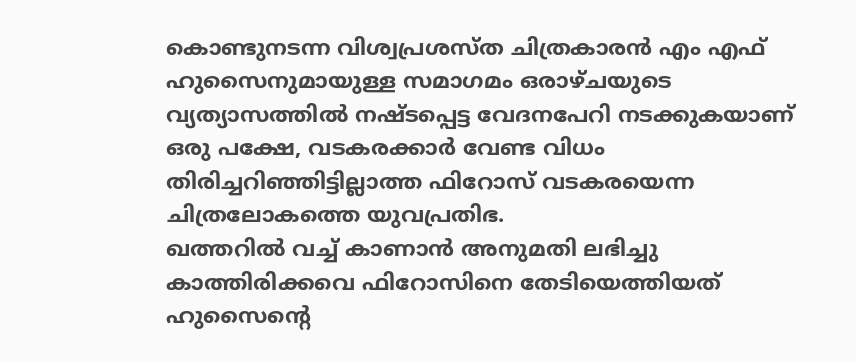കൊണ്ടുനടന്ന വിശ്വപ്രശസ്ത ചിത്രകാരന്‍ എം എഫ് ഹുസൈനുമായുള്ള സമാഗമം ഒരാഴ്ചയുടെ വ്യത്യാസത്തില്‍ നഷ്ടപ്പെട്ട വേദനപേറി നടക്കുകയാണ് ഒരു പക്ഷേ, വടകരക്കാര്‍ വേണ്ട വിധം തിരിച്ചറിഞ്ഞിട്ടില്ലാത്ത ഫിറോസ് വടകരയെന്ന ചിത്രലോകത്തെ യുവപ്രതിഭ.
ഖത്തറില്‍ വച്ച് കാണാന്‍ അനുമതി ലഭിച്ചു കാത്തിരിക്കവെ ഫിറോസിനെ തേടിയെത്തിയത് ഹുസൈന്റെ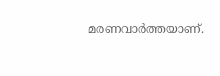മരണവാര്‍ത്തയാണ്.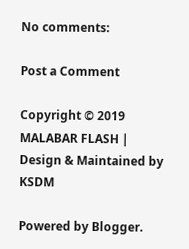No comments:

Post a Comment

Copyright © 2019 MALABAR FLASH | Design & Maintained by KSDM

Powered by Blogger.